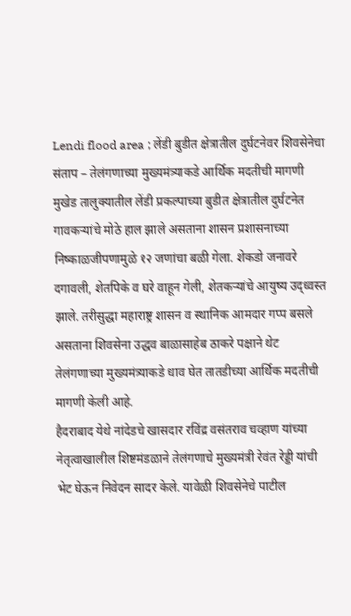Lendi flood area ; लेंडी बुडीत क्षेत्रातील दुर्घटनेवर शिवसेनेचा संताप – तेलंगणाच्या मुख्यमंत्र्याकडे आर्थिक मदतीची मागणी
मुखेड तालुक्यातील लेंडी प्रकल्पाच्या बुडीत क्षेत्रातील दुर्घटनेत गावकऱ्यांचे मोठे हाल झाले असताना शासन प्रशासनाच्या निष्काळजीपणामुळे १२ जणांचा बळी गेला. शेकडो जनावरे दगावली, शेतपिके व घरे वाहून गेली, शेतकऱ्यांचे आयुष्य उद्ध्वस्त झाले. तरीसुद्धा महाराष्ट्र शासन व स्थानिक आमदार गप्प बसले असताना शिवसेना उद्धव बाळासाहेब ठाकरे पक्षाने थेट तेलंगणाच्या मुख्यमंत्र्याकडे धाव घेत तातडीच्या आर्थिक मदतीची मागणी केली आहे.
हैदराबाद येथे नांदेडचे खासदार रविंद्र वसंतराव चव्हाण यांच्या नेतृत्वाखालील शिष्टमंडळाने तेलंगणाचे मुख्यमंत्री रेवंत रेड्डी यांची भेट घेऊन निवेदन सादर केले. यावेळी शिवसेनेचे पाटील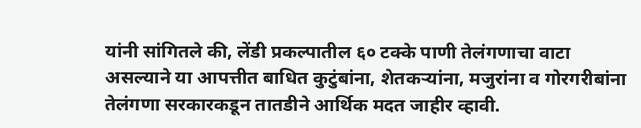यांनी सांगितले की, लेंडी प्रकल्पातील ६० टक्के पाणी तेलंगणाचा वाटा असल्याने या आपत्तीत बाधित कुटुंबांना, शेतकऱ्यांना, मजुरांना व गोरगरीबांना तेलंगणा सरकारकडून तातडीने आर्थिक मदत जाहीर व्हावी.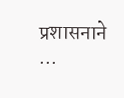प्रशासनाने ...